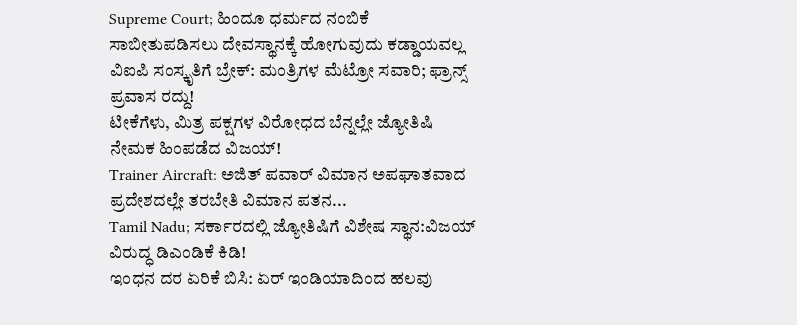Supreme Court; ಹಿಂದೂ ಧರ್ಮದ ನಂಬಿಕೆ ಸಾಬೀತುಪಡಿಸಲು ದೇವಸ್ಥಾನಕ್ಕೆ ಹೋಗುವುದು ಕಡ್ಡಾಯವಲ್ಲ
ವಿಐಪಿ ಸಂಸ್ಕೃತಿಗೆ ಬ್ರೇಕ್: ಮಂತ್ರಿಗಳ ಮೆಟ್ರೋ ಸವಾರಿ; ಫ್ರಾನ್ಸ್ ಪ್ರವಾಸ ರದ್ದು!
ಟೀಕೆಗೆಳು, ಮಿತ್ರ ಪಕ್ಷಗಳ ವಿರೋಧದ ಬೆನ್ನಲ್ಲೇ ಜ್ಯೋತಿಷಿ ನೇಮಕ ಹಿಂಪಡೆದ ವಿಜಯ್!
Trainer Aircraft: ಅಜಿತ್ ಪವಾರ್ ವಿಮಾನ ಅಪಘಾತವಾದ ಪ್ರದೇಶದಲ್ಲೇ ತರಬೇತಿ ವಿಮಾನ ಪತನ...
Tamil Nadu; ಸರ್ಕಾರದಲ್ಲಿ ಜ್ಯೋತಿಷಿಗೆ ವಿಶೇಷ ಸ್ಥಾನ:ವಿಜಯ್ ವಿರುದ್ಧ ಡಿಎಂಡಿಕೆ ಕಿಡಿ!
ಇಂಧನ ದರ ಏರಿಕೆ ಬಿಸಿ: ಏರ್ ಇಂಡಿಯಾದಿಂದ ಹಲವು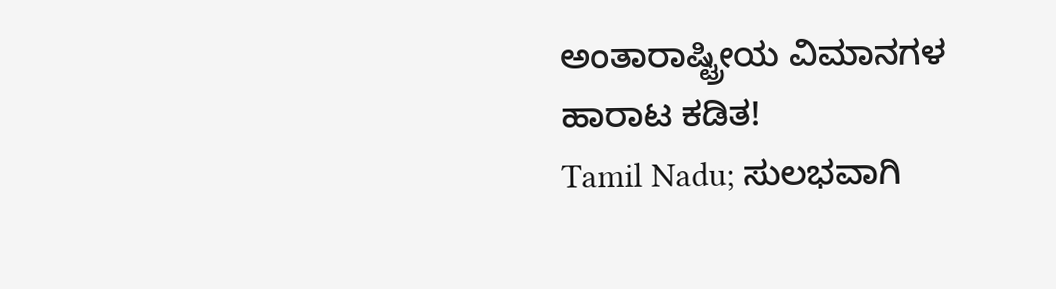ಅಂತಾರಾಷ್ಟ್ರೀಯ ವಿಮಾನಗಳ ಹಾರಾಟ ಕಡಿತ!
Tamil Nadu; ಸುಲಭವಾಗಿ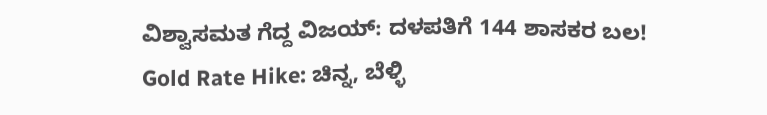ವಿಶ್ವಾಸಮತ ಗೆದ್ದ ವಿಜಯ್: ದಳಪತಿಗೆ 144 ಶಾಸಕರ ಬಲ!
Gold Rate Hike: ಚಿನ್ನ, ಬೆಳ್ಳಿ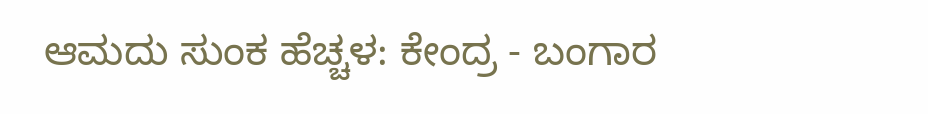ಆಮದು ಸುಂಕ ಹೆಚ್ಚಳ: ಕೇಂದ್ರ - ಬಂಗಾರ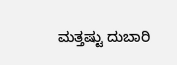ಮತ್ತಷ್ಟು ದುಬಾರಿ